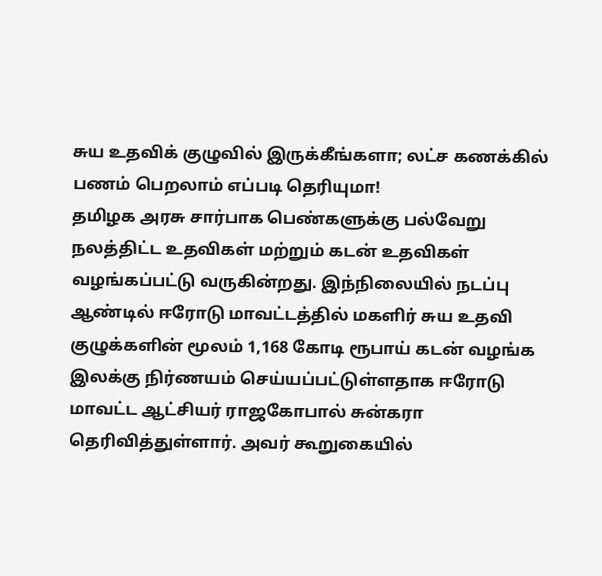சுய உதவிக் குழுவில் இருக்கீங்களா; லட்ச கணக்கில் பணம் பெறலாம் எப்படி தெரியுமா!
தமிழக அரசு சார்பாக பெண்களுக்கு பல்வேறு நலத்திட்ட உதவிகள் மற்றும் கடன் உதவிகள் வழங்கப்பட்டு வருகின்றது. இந்நிலையில் நடப்பு ஆண்டில் ஈரோடு மாவட்டத்தில் மகளிர் சுய உதவி குழுக்களின் மூலம் 1,168 கோடி ரூபாய் கடன் வழங்க இலக்கு நிர்ணயம் செய்யப்பட்டுள்ளதாக ஈரோடு மாவட்ட ஆட்சியர் ராஜகோபால் சுன்கரா தெரிவித்துள்ளார். அவர் கூறுகையில்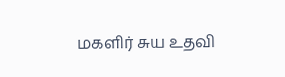மகளிர் சுய உதவி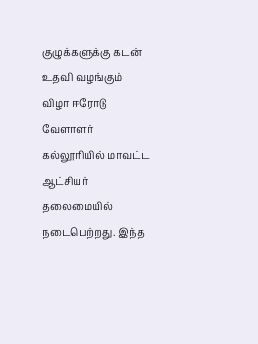குழுக்களுக்கு கடன் உதவி வழங்கும் விழா ஈரோடு வேளாளர் கல்லூரியில் மாவட்ட ஆட்சியர் தலைமையில் நடைபெற்றது. இந்த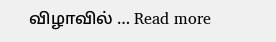விழாவில் … Read more